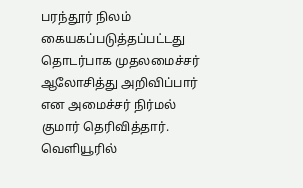பரந்தூர் நிலம் கையகப்படுத்தப்பட்டது தொடர்பாக முதலமைச்சர் ஆலோசித்து அறிவிப்பார் என அமைச்சர் நிர்மல் குமார் தெரிவித்தார். வெளியூரில்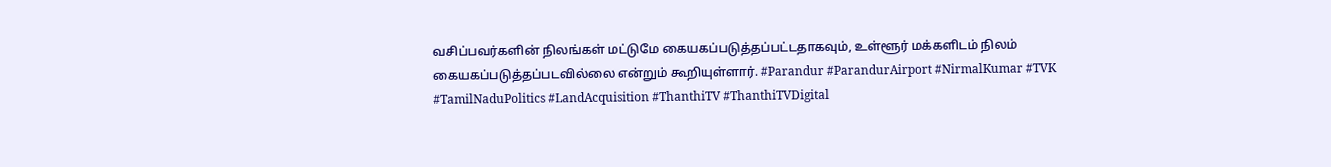வசிப்பவர்களின் நிலங்கள் மட்டுமே கையகப்படுத்தப்பட்டதாகவும், உள்ளூர் மக்களிடம் நிலம் கையகப்படுத்தப்படவில்லை என்றும் கூறியுள்ளார். #Parandur #ParandurAirport #NirmalKumar #TVK #TamilNaduPolitics #LandAcquisition #ThanthiTV #ThanthiTVDigital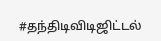#தந்திடிவிடிஜிட்டல்